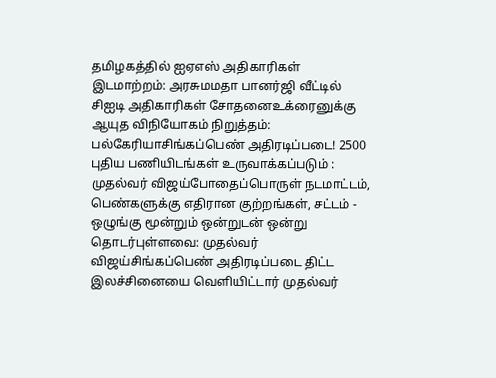தமிழகத்தில் ஐஏஎஸ் அதிகாரிகள் இடமாற்றம்: அரசுமமதா பானர்ஜி வீட்டில் சிஐடி அதிகாரிகள் சோதனைஉக்ரைனுக்கு ஆயுத விநியோகம் நிறுத்தம்: பல்கேரியாசிங்கப்பெண் அதிரடிப்படை! 2500 புதிய பணியிடங்கள் உருவாக்கப்படும் : முதல்வர் விஜய்போதைப்பொருள் நடமாட்டம், பெண்களுக்கு எதிரான குற்றங்கள், சட்டம் - ஒழுங்கு மூன்றும் ஒன்றுடன் ஒன்று தொடர்புள்ளவை: முதல்வர் விஜய்சிங்கப்பெண் அதிரடிப்படை திட்ட இலச்சினையை வெளியிட்டார் முதல்வர்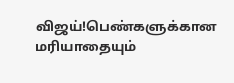விஜய்!பெண்களுக்கான மரியாதையும்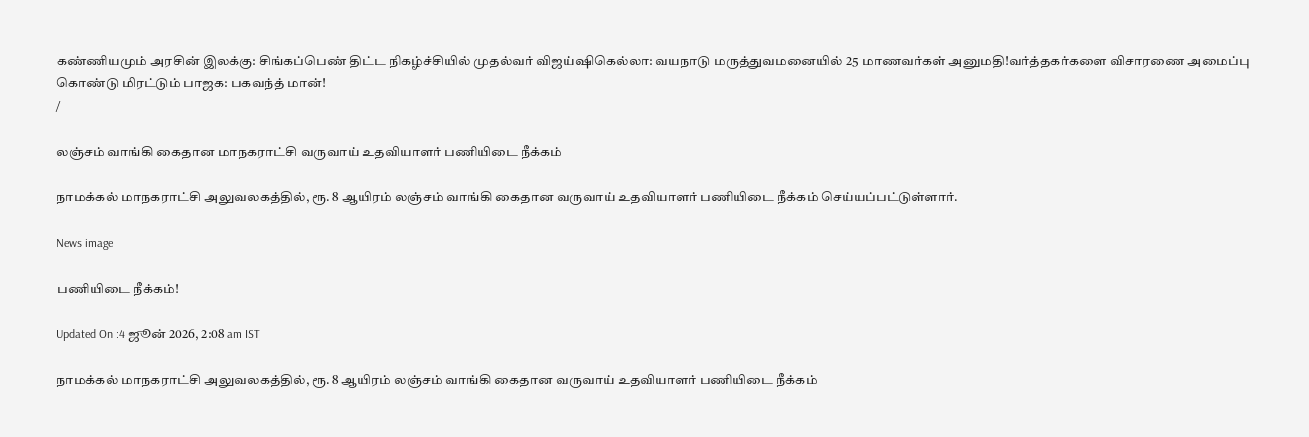கண்ணியமும் அரசின் இலக்கு: சிங்கப்பெண் திட்ட நிகழ்ச்சியில் முதல்வர் விஜய்ஷிகெல்லா: வயநாடு மருத்துவமனையில் 25 மாணவர்கள் அனுமதி!வர்த்தகர்களை விசாரணை அமைப்பு கொண்டு மிரட்டும் பாஜக: பகவந்த் மான்!
/

லஞ்சம் வாங்கி கைதான மாநகராட்சி வருவாய் உதவியாளர் பணியிடை நீக்கம்

நாமக்கல் மாநகராட்சி அலுவலகத்தில், ரூ. 8 ஆயிரம் லஞ்சம் வாங்கி கைதான வருவாய் உதவியாளர் பணியிடை நீக்கம் செய்யப்பட்டுள்ளார்.

News image

பணியிடை நீக்கம்!

Updated On :4 ஜூன் 2026, 2:08 am IST

நாமக்கல் மாநகராட்சி அலுவலகத்தில், ரூ. 8 ஆயிரம் லஞ்சம் வாங்கி கைதான வருவாய் உதவியாளர் பணியிடை நீக்கம்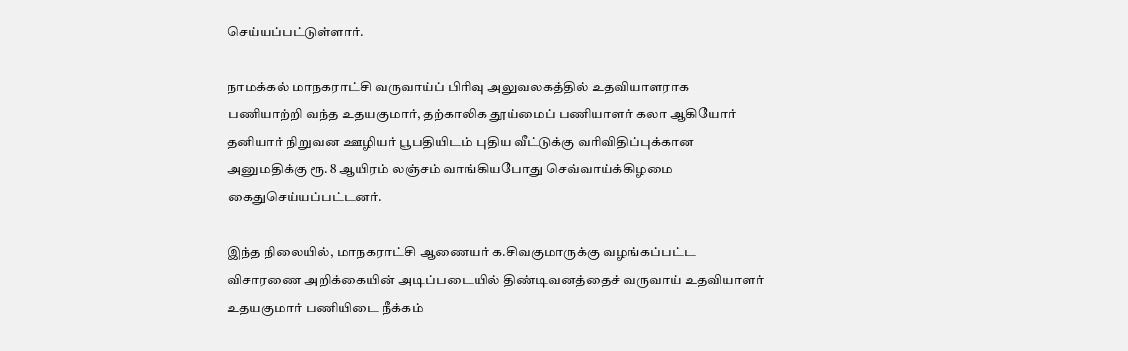செய்யப்பட்டுள்ளார்.

நாமக்கல் மாநகராட்சி வருவாய்ப் பிரிவு அலுவலகத்தில் உதவியாளராக பணியாற்றி வந்த உதயகுமார், தற்காலிக தூய்மைப் பணியாளர் கலா ஆகியோர் தனியார் நிறுவன ஊழியர் பூபதியிடம் புதிய வீட்டுக்கு வரிவிதிப்புக்கான அனுமதிக்கு ரூ. 8 ஆயிரம் லஞ்சம் வாங்கியபோது செவ்வாய்க்கிழமை கைதுசெய்யப்பட்டனர்.

இந்த நிலையில், மாநகராட்சி ஆணையர் க.சிவகுமாருக்கு வழங்கப்பட்ட விசாரணை அறிக்கையின் அடிப்படையில் திண்டிவனத்தைச் வருவாய் உதவியாளர் உதயகுமார் பணியிடை நீக்கம்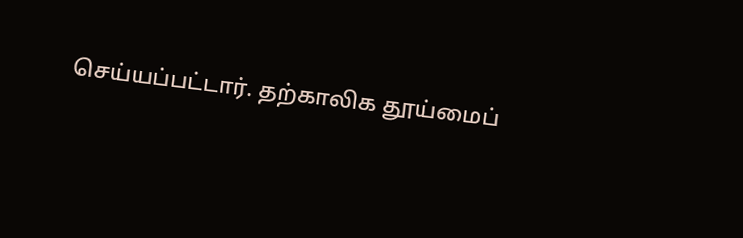செய்யப்பட்டார். தற்காலிக தூய்மைப்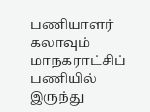பணியாளர் கலாவும் மாநகராட்சிப் பணியில் இருந்து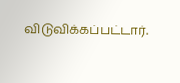விடுவிக்கப்பட்டார்.